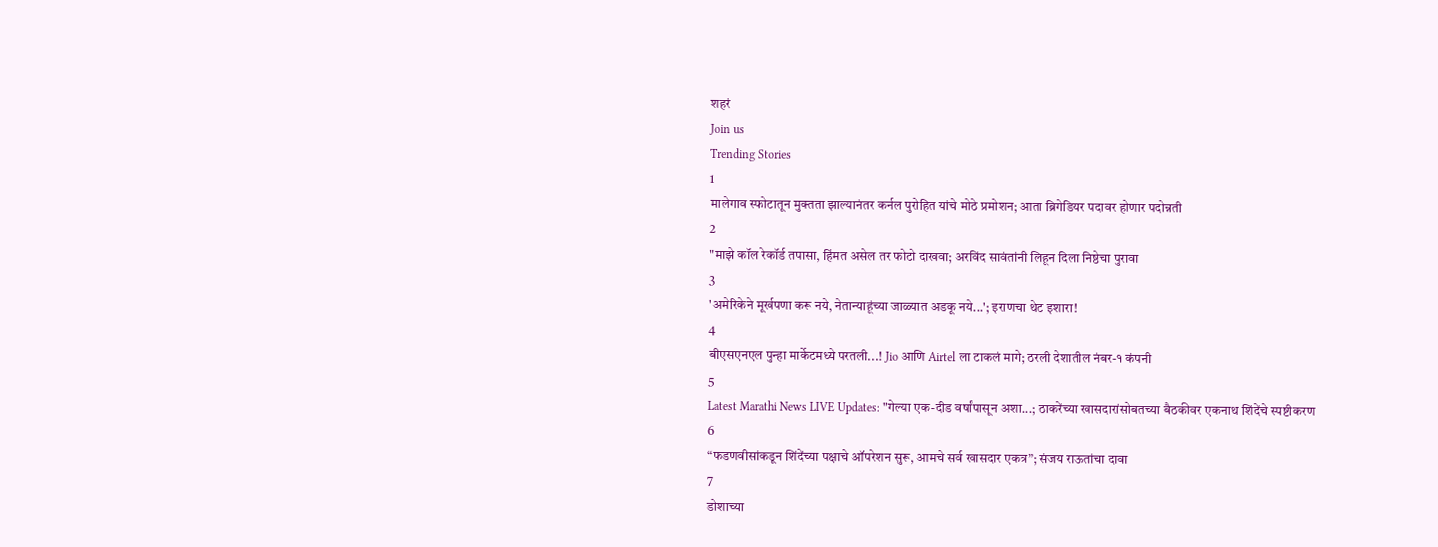शहरं
Join us
Trending Stories
1
मालेगाव स्फोटातून मुक्तता झाल्यानंतर कर्नल पुरोहित यांचे मोठे प्रमोशन; आता ब्रिगेडियर पदावर होणार पदोन्नती
2
"माझे कॉल रेकॉर्ड तपासा, हिंमत असेल तर फोटो दाखवा; अरविंद सावंतांनी लिहून दिला निष्ठेचा पुरावा
3
'अमेरिकेने मूर्खपणा करू नये, नेतान्याहूंच्या जाळ्यात अडकू नये...'; इराणचा थेट इशारा!
4
बीएसएनएल पुन्हा मार्केटमध्ये परतली...! Jio आणि Airtel ला टाकलं मागे; ठरली देशातील नंबर-१ कंपनी
5
Latest Marathi News LIVE Updates: "गेल्या एक-दीड वर्षांपासून अशा...; ठाकरेंच्या खासदारांसोबतच्या बैठकीवर एकनाथ शिंदेंचे स्पष्टीकरण
6
“फडणवीसांकडून शिंदेंच्या पक्षाचे ऑपरेशन सुरू, आमचे सर्व खासदार एकत्र”; संजय राऊतांचा दावा
7
डोशाच्या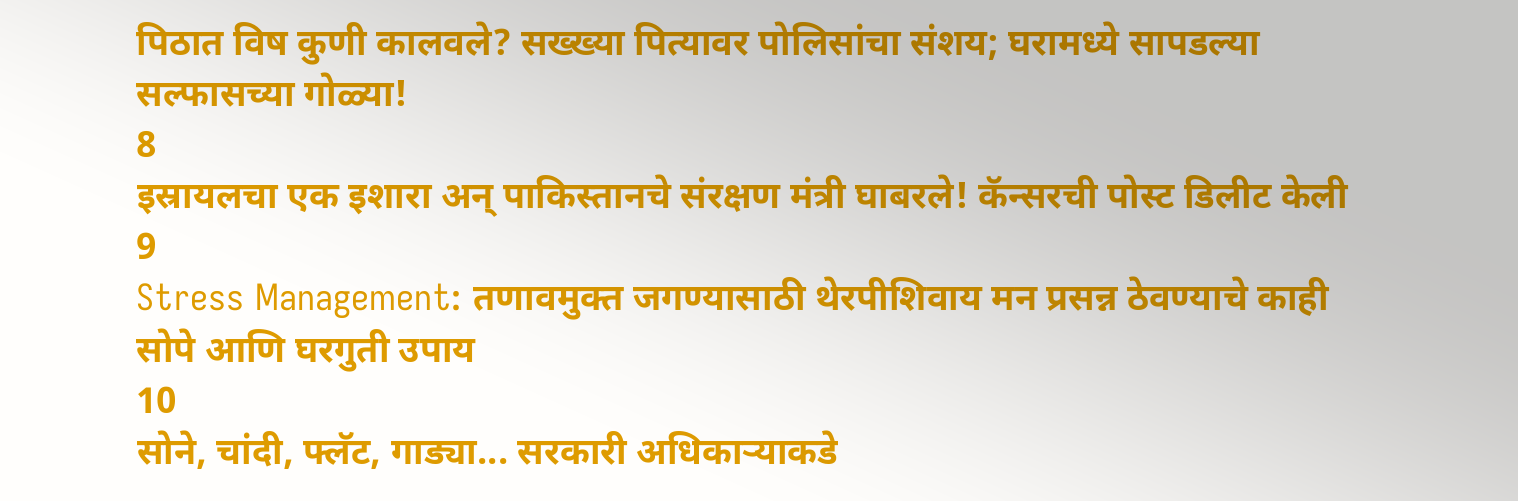पिठात विष कुणी कालवले? सख्ख्या पित्यावर पोलिसांचा संशय; घरामध्ये सापडल्या सल्फासच्या गोळ्या!
8
इस्रायलचा एक इशारा अन् पाकिस्तानचे संरक्षण मंत्री घाबरले! कॅन्सरची पोस्ट डिलीट केली
9
Stress Management: तणावमुक्त जगण्यासाठी थेरपीशिवाय मन प्रसन्न ठेवण्याचे काही सोपे आणि घरगुती उपाय
10
सोने, चांदी, फ्लॅट, गाड्या... सरकारी अधिकाऱ्याकडे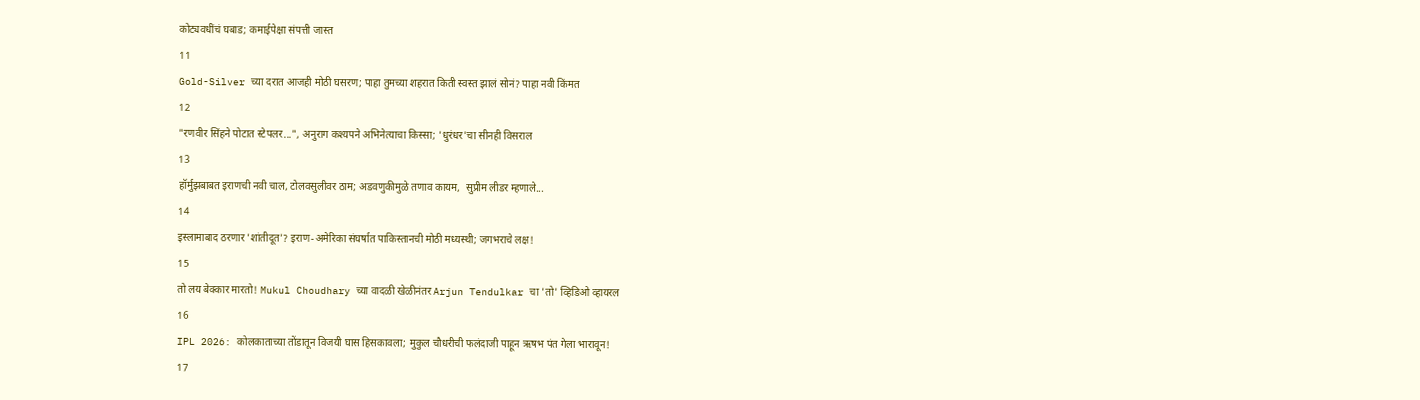कोट्यवधींचं घबाड; कमाईपेक्षा संपत्ती जास्त
11
Gold-Silver च्या दरात आजही मोठी घसरण; पाहा तुमच्या शहरात किती स्वस्त झालं सोनं? पाहा नवी किंमत
12
"रणवीर सिंहने पोटात स्टेपलर...", अनुराग कश्यपने अभिनेत्याचा किस्सा; 'धुरंधर'चा सीनही विसराल
13
हॉर्मुझबाबत इराणची नवी चाल, टोलवसुलीवर ठाम; अडवणुकीमुळे तणाव कायम,  सुप्रीम लीडर म्हणाले...
14
इस्लामाबाद ठरणार 'शांतीदूत'? इराण-अमेरिका संघर्षात पाकिस्तानची मोठी मध्यस्थी; जगभराचे लक्ष!
15
तो लय बेक्कार मारतो! Mukul Choudhary च्या वादळी खेळीनंतर Arjun Tendulkar चा 'तो' व्हिडिओ व्हायरल
16
IPL 2026: कोलकाताच्या तोंडातून विजयी घास हिसकावला; मुकुल चौधरीची फलंदाजी पाहून ऋषभ पंत गेला भारावून!
17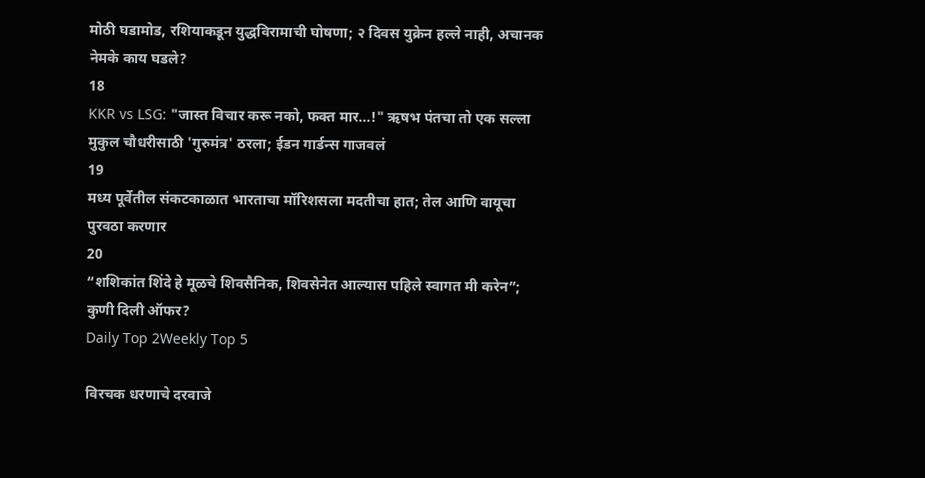मोठी घडामोड, रशियाकडून युद्धविरामाची घोषणा; २ दिवस युक्रेन हल्ले नाही, अचानक नेमके काय घडले?
18
KKR vs LSG: "जास्त विचार करू नको, फक्त मार...!" ऋषभ पंतचा तो एक सल्ला मुकुल चौधरीसाठी 'गुरुमंत्र' ठरला; ईडन गार्डन्स गाजवलं
19
मध्य पूर्वेतील संकटकाळात भारताचा मॉरिशसला मदतीचा हात; तेल आणि वायूचा पुरवठा करणार
20
“शशिकांत शिंदे हे मूळचे शिवसैनिक, शिवसेनेत आल्यास पहिले स्वागत मी करेन”; कुणी दिली ऑफर?
Daily Top 2Weekly Top 5

विरचक धरणाचे दरवाजे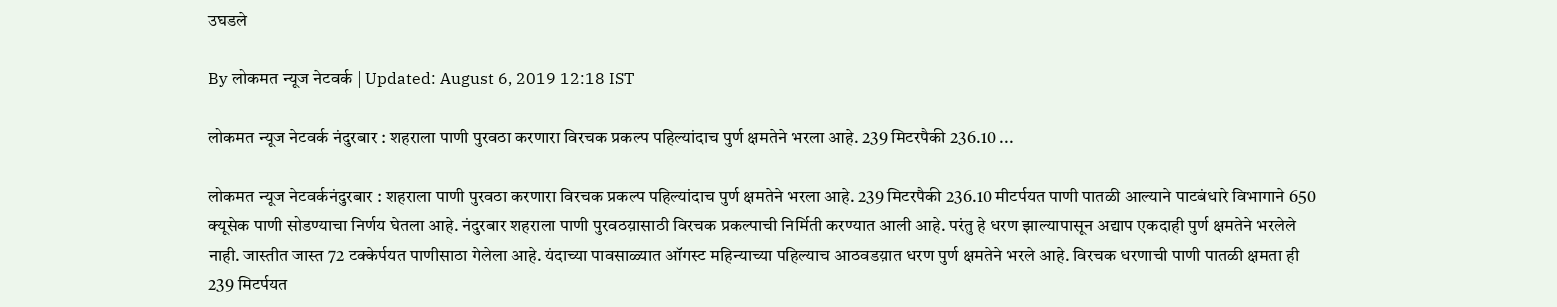उघडले

By लोकमत न्यूज नेटवर्क | Updated: August 6, 2019 12:18 IST

लोकमत न्यूज नेटवर्क नंदुरबार : शहराला पाणी पुरवठा करणारा विरचक प्रकल्प पहिल्यांदाच पुर्ण क्षमतेने भरला आहे. 239 मिटरपैकी 236.10 ...

लोकमत न्यूज नेटवर्कनंदुरबार : शहराला पाणी पुरवठा करणारा विरचक प्रकल्प पहिल्यांदाच पुर्ण क्षमतेने भरला आहे. 239 मिटरपैकी 236.10 मीटर्पयत पाणी पातळी आल्याने पाटबंधारे विभागाने 650 क्यूसेक पाणी सोडण्याचा निर्णय घेतला आहे. नंदुरबार शहराला पाणी पुरवठय़ासाठी विरचक प्रकल्पाची निर्मिती करण्यात आली आहे. परंतु हे धरण झाल्यापासून अद्याप एकदाही पुर्ण क्षमतेने भरलेले नाही. जास्तीत जास्त 72 टक्केर्पयत पाणीसाठा गेलेला आहे. यंदाच्या पावसाळ्यात ऑगस्ट महिन्याच्या पहिल्याच आठवडय़ात धरण पुर्ण क्षमतेने भरले आहे. विरचक धरणाची पाणी पातळी क्षमता ही 239 मिटर्पयत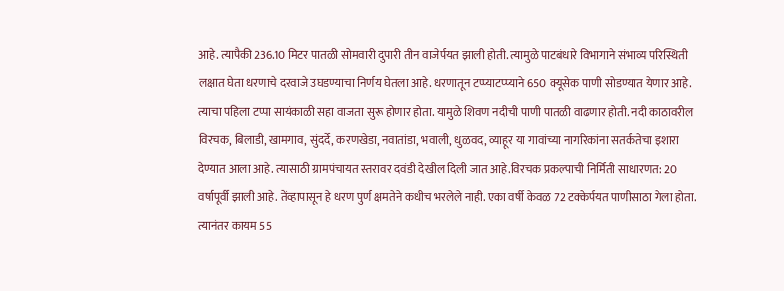आहे. त्यापैकी 236.10 मिटर पातळी सोमवारी दुपारी तीन वाजेर्पयत झाली होती. त्यामुळे पाटबंधारे विभागाने संभाव्य परिस्थिती लक्षात घेता धरणाचे दरवाजे उघडण्याचा निर्णय घेतला आहे. धरणातून टप्प्याटप्प्याने 650 क्यूसेक पाणी सोडण्यात येणार आहे. त्याचा पहिला टप्पा सायंकाळी सहा वाजता सुरू होणार होता. यामुळे शिवण नदीची पाणी पातळी वाढणार होती. नदी काठावरील विरचक, बिलाडी, खामगाव, सुंदर्दे, करणखेडा, नवातांडा, भवाली, धुळवद, व्याहूर या गावांच्या नागरिकांना सतर्कतेचा इशारा देण्यात आला आहे. त्यासाठी ग्रामपंचायत स्तरावर दवंडी देखील दिली जात आहे.विरचक प्रकल्पाची निर्मिती साधारणत: 20 वर्षापूर्वी झाली आहे. तेंव्हापासून हे धरण पुर्ण क्षमतेने कधीच भरलेले नाही. एका वर्षी केवळ 72 टक्केर्पयत पाणीसाठा गेला होता. त्यानंतर कायम 55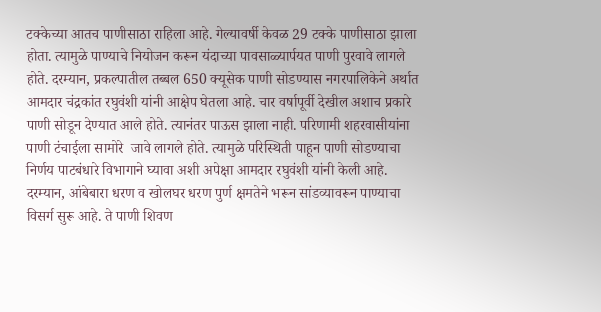टक्केच्या आतच पाणीसाठा राहिला आहे. गेल्यावर्षी केवळ 29 टक्के पाणीसाठा झाला होता. त्यामुळे पाण्याचे नियोजन करून यंदाच्या पावसाळ्यार्पयत पाणी पुरवावे लागले होते. दरम्यान, प्रकल्पातील तब्बल 650 क्यूसेक पाणी सोडण्यास नगरपालिकेने अर्थात आमदार चंद्रकांत रघुवंशी यांनी आक्षेप घेतला आहे. चार वर्षापूर्वी देखील अशाच प्रकारे पाणी सोडून देण्यात आले होते. त्यानंतर पाऊस झाला नाही. परिणामी शहरवासीयांना पाणी टंचाईला सामोरे  जावे लागले होते. त्यामुळे परिस्थिती पाहून पाणी सोडण्याचा निर्णय पाटबंधारे विभागाने घ्यावा अशी अपेक्षा आमदार रघुवंशी यांनी केली आहे. दरम्यान, आंबेबारा धरण व खोलघर धरण पुर्ण क्षमतेने भरून सांडव्यावरून पाण्याचा विसर्ग सुरू आहे. ते पाणी शिवण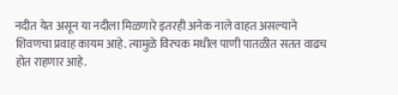नदीत येत असून या नदीला मिळणारे इतरही अनेक नाले वाहत असल्याने शिवणचा प्रवाह कायम आहे. त्यामुळे विरचक मधील पाणी पातळीत सतत वाढच होत राहणार आहे.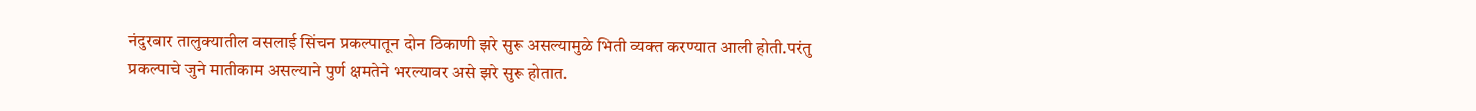नंदुरबार तालुक्यातील वसलाई सिंचन प्रकल्पातून दोन ठिकाणी झरे सुरू असल्यामुळे भिती व्यक्त करण्यात आली होती.परंतु प्रकल्पाचे जुने मातीकाम असल्याने पुर्ण क्षमतेने भरल्यावर असे झरे सुरू होतात.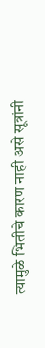त्यामुळे भितीचे कारण नाही असे सूत्रांनी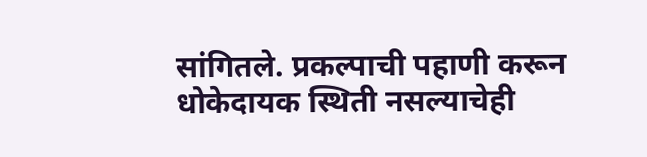सांगितले. प्रकल्पाची पहाणी करून धोकेदायक स्थिती नसल्याचेही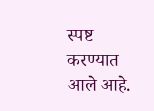स्पष्ट करण्यात आले आहे.